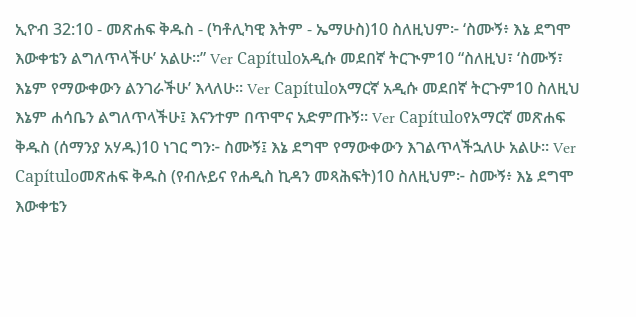ኢዮብ 32:10 - መጽሐፍ ቅዱስ - (ካቶሊካዊ እትም - ኤማሁስ)10 ስለዚህም፦ ‘ስሙኝ፥ እኔ ደግሞ እውቀቴን ልግለጥላችሁ’ አልሁ።” Ver Capítuloአዲሱ መደበኛ ትርጒም10 “ስለዚህ፣ ‘ስሙኝ፣ እኔም የማውቀውን ልንገራችሁ’ እላለሁ። Ver Capítuloአማርኛ አዲሱ መደበኛ ትርጉም10 ስለዚህ እኔም ሐሳቤን ልግለጥላችሁ፤ እናንተም በጥሞና አድምጡኝ። Ver Capítuloየአማርኛ መጽሐፍ ቅዱስ (ሰማንያ አሃዱ)10 ነገር ግን፦ ስሙኝ፤ እኔ ደግሞ የማውቀውን እገልጥላችኋለሁ አልሁ። Ver Capítuloመጽሐፍ ቅዱስ (የብሉይና የሐዲስ ኪዳን መጻሕፍት)10 ስለዚህም፦ ስሙኝ፥ እኔ ደግሞ እውቀቴን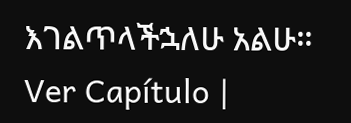እገልጥላችኋለሁ አልሁ። Ver Capítulo |